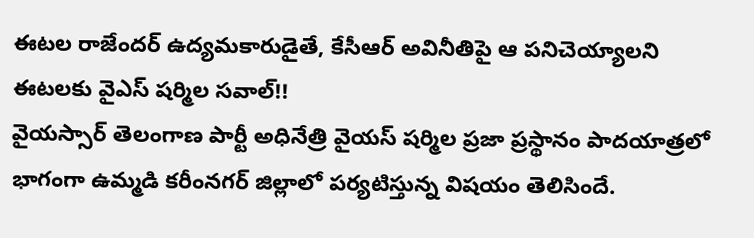ఈటల రాజేందర్ ఉద్యమకారుడైతే, కేసీఆర్ అవినీతిపై ఆ పనిచెయ్యాలని ఈటలకు వైఎస్ షర్మిల సవాల్!!
వైయస్సార్ తెలంగాణ పార్టీ అధినేత్రి వైయస్ షర్మిల ప్రజా ప్రస్థానం పాదయాత్రలో భాగంగా ఉమ్మడి కరీంనగర్ జిల్లాలో పర్యటిస్తున్న విషయం తెలిసిందే.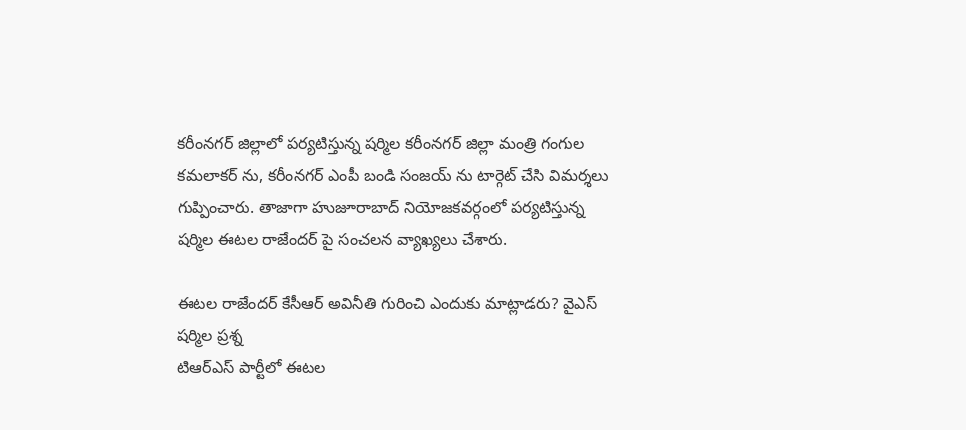కరీంనగర్ జిల్లాలో పర్యటిస్తున్న షర్మిల కరీంనగర్ జిల్లా మంత్రి గంగుల కమలాకర్ ను, కరీంనగర్ ఎంపీ బండి సంజయ్ ను టార్గెట్ చేసి విమర్శలు గుప్పించారు. తాజాగా హుజూరాబాద్ నియోజకవర్గంలో పర్యటిస్తున్న షర్మిల ఈటల రాజేందర్ పై సంచలన వ్యాఖ్యలు చేశారు.

ఈటల రాజేందర్ కేసీఆర్ అవినీతి గురించి ఎందుకు మాట్లాడరు? వైఎస్ షర్మిల ప్రశ్న
టిఆర్ఎస్ పార్టీలో ఈటల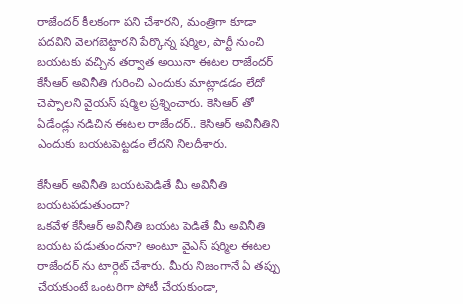రాజేందర్ కీలకంగా పని చేశారని, మంత్రిగా కూడా పదవిని వెలగబెట్టారని పేర్కొన్న షర్మిల, పార్టీ నుంచి బయటకు వచ్చిన తర్వాత అయినా ఈటల రాజేందర్ కేసీఆర్ అవినీతి గురించి ఎందుకు మాట్లాడడం లేదో చెప్పాలని వైయస్ షర్మిల ప్రశ్నించారు. కెసిఆర్ తో ఏడేండ్లు నడిచిన ఈటల రాజేందర్.. కెసిఆర్ అవినీతిని ఎందుకు బయటపెట్టడం లేదని నిలదీశారు.

కేసీఆర్ అవినీతి బయటపెడితే మీ అవినీతి బయటపడుతుందా?
ఒకవేళ కేసీఆర్ అవినీతి బయట పెడితే మీ అవినీతి బయట పడుతుందనా? అంటూ వైఎస్ షర్మిల ఈటల రాజేందర్ ను టార్గెట్ చేశారు. మీరు నిజంగానే ఏ తప్పు చేయకుంటే ఒంటరిగా పోటీ చేయకుండా,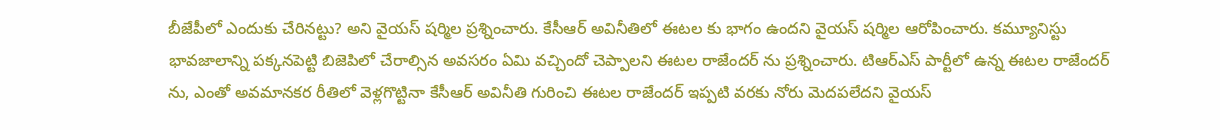బీజేపీలో ఎందుకు చేరినట్టు? అని వైయస్ షర్మిల ప్రశ్నించారు. కేసీఆర్ అవినీతిలో ఈటల కు భాగం ఉందని వైయస్ షర్మిల ఆరోపించారు. కమ్యూనిస్టు భావజాలాన్ని పక్కనపెట్టి బిజెపిలో చేరాల్సిన అవసరం ఏమి వచ్చిందో చెప్పాలని ఈటల రాజేందర్ ను ప్రశ్నించారు. టిఆర్ఎస్ పార్టీలో ఉన్న ఈటల రాజేందర్ ను, ఎంతో అవమానకర రీతిలో వెళ్లగొట్టినా కేసీఆర్ అవినీతి గురించి ఈటల రాజేందర్ ఇప్పటి వరకు నోరు మెదపలేదని వైయస్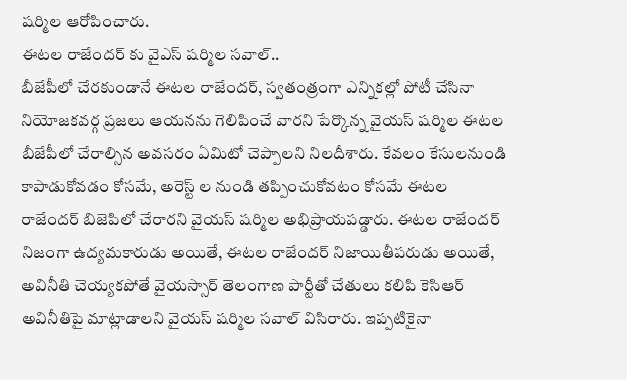షర్మిల ఆరోపించారు.
ఈటల రాజేందర్ కు వైఎస్ షర్మిల సవాల్..
బీజేపీలో చేరకుండానే ఈటల రాజేందర్, స్వతంత్రంగా ఎన్నికల్లో పోటీ చేసినా నియోజకవర్గ ప్రజలు ఆయనను గెలిపించే వారని పేర్కొన్న వైయస్ షర్మిల ఈటల బీజేపీలో చేరాల్సిన అవసరం ఏమిటో చెప్పాలని నిలదీశారు. కేవలం కేసులనుండి కాపాడుకోవడం కోసమే, అరెస్ట్ ల నుండి తప్పించుకోవటం కోసమే ఈటల రాజేందర్ బిజెపిలో చేరారని వైయస్ షర్మిల అభిప్రాయపడ్డారు. ఈటల రాజేందర్ నిజంగా ఉద్యమకారుడు అయితే, ఈటల రాజేందర్ నిజాయితీపరుడు అయితే, అవినీతి చెయ్యకపోతే వైయస్సార్ తెలంగాణ పార్టీతో చేతులు కలిపి కెసిఆర్ అవినీతిపై మాట్లాడాలని వైయస్ షర్మిల సవాల్ విసిరారు. ఇప్పటికైనా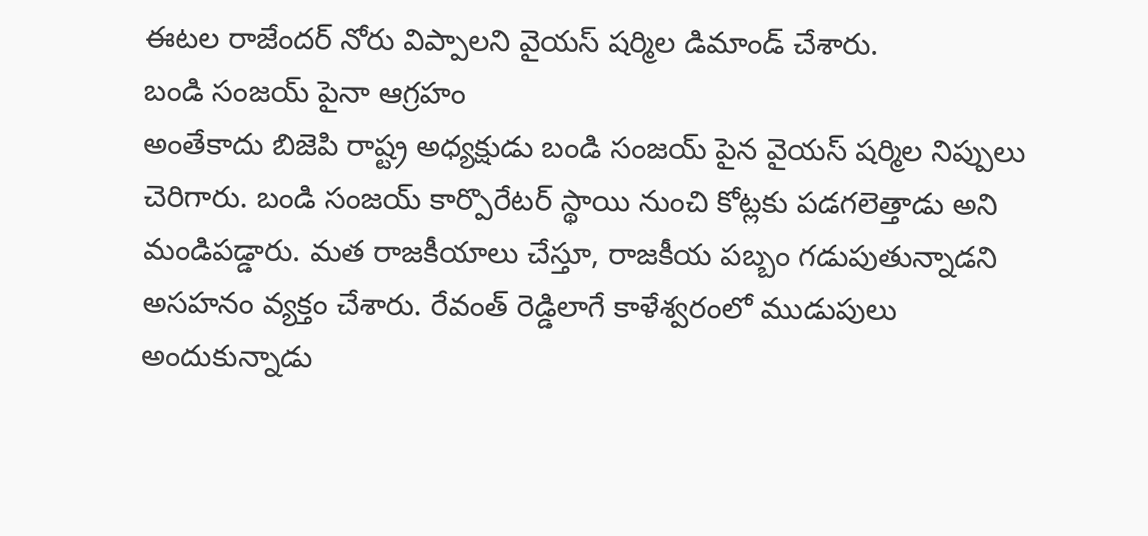ఈటల రాజేందర్ నోరు విప్పాలని వైయస్ షర్మిల డిమాండ్ చేశారు.
బండి సంజయ్ పైనా ఆగ్రహం
అంతేకాదు బిజెపి రాష్ట్ర అధ్యక్షుడు బండి సంజయ్ పైన వైయస్ షర్మిల నిప్పులు చెరిగారు. బండి సంజయ్ కార్పొరేటర్ స్థాయి నుంచి కోట్లకు పడగలెత్తాడు అని మండిపడ్డారు. మత రాజకీయాలు చేస్తూ, రాజకీయ పబ్బం గడుపుతున్నాడని అసహనం వ్యక్తం చేశారు. రేవంత్ రెడ్డిలాగే కాళేశ్వరంలో ముడుపులు అందుకున్నాడు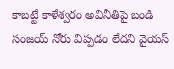కాబట్టే కాళేశ్వరం అవినీతిపై బండి సంజయ్ నోరు విప్పడం లేదని వైయస్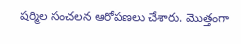షర్మిల సంచలన ఆరోపణలు చేశారు. మొత్తంగా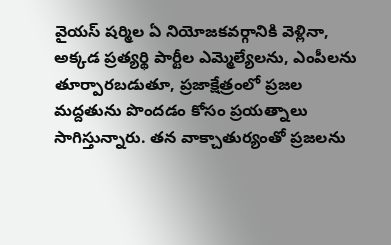వైయస్ షర్మిల ఏ నియోజకవర్గానికి వెళ్లినా, అక్కడ ప్రత్యర్థి పార్టీల ఎమ్మెల్యేలను, ఎంపీలను తూర్పారబడుతూ, ప్రజాక్షేత్రంలో ప్రజల మద్దతును పొందడం కోసం ప్రయత్నాలు సాగిస్తున్నారు. తన వాక్చాతుర్యంతో ప్రజలను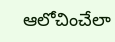ఆలోచించేలా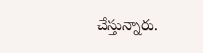చేస్తున్నారు.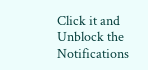Click it and Unblock the Notifications